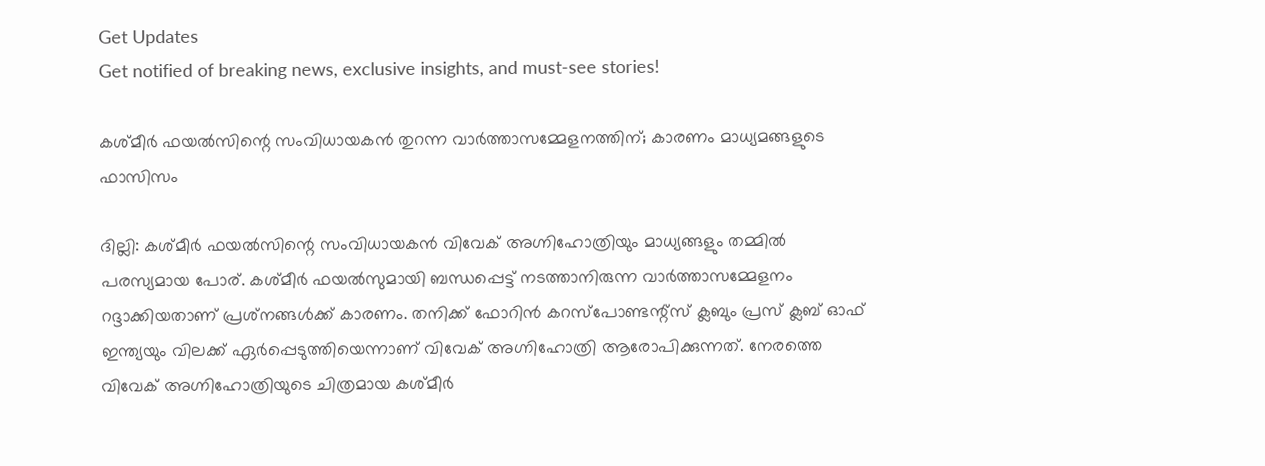Get Updates
Get notified of breaking news, exclusive insights, and must-see stories!

കശ്മീര്‍ ഫയല്‍സിന്റെ സംവിധായകന്‍ തുറന്ന വാര്‍ത്താസമ്മേളനത്തിന്; കാരണം മാധ്യമങ്ങളുടെ ഫാസിസം

ദില്ലി: കശ്മീര്‍ ഫയല്‍സിന്റെ സംവിധായകന്‍ വിവേക് അഗ്നിഹോത്രിയും മാധ്യങ്ങളും തമ്മില്‍ പരസ്യമായ പോര്. കശ്മീര്‍ ഫയല്‍സുമായി ബന്ധപ്പെട്ട് നടത്താനിരുന്ന വാര്‍ത്താസമ്മേളനം റദ്ദാക്കിയതാണ് പ്രശ്‌നങ്ങള്‍ക്ക് കാരണം. തനിക്ക് ഫോറിന്‍ കറസ്‌പോണ്ടന്റ്‌സ് ക്ലബും പ്രസ് ക്ലബ് ഓഫ് ഇന്ത്യയും വിലക്ക് ഏര്‍പ്പെടുത്തിയെന്നാണ് വിവേക് അഗ്നിഹോത്രി ആരോപിക്കുന്നത്. നേരത്തെ വിവേക് അഗ്നിഹോത്രിയുടെ ചിത്രമായ കശ്മീര്‍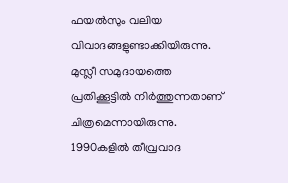ഫയല്‍സും വലിയ വിവാദങ്ങളുണ്ടാക്കിയിരുന്നു. മുസ്ലീ സമുദായത്തെ പ്രതിക്കൂട്ടില്‍ നിര്‍ത്തുന്നതാണ് ചിത്രമെന്നായിരുന്നു. 1990കളില്‍ തീവ്രവാദ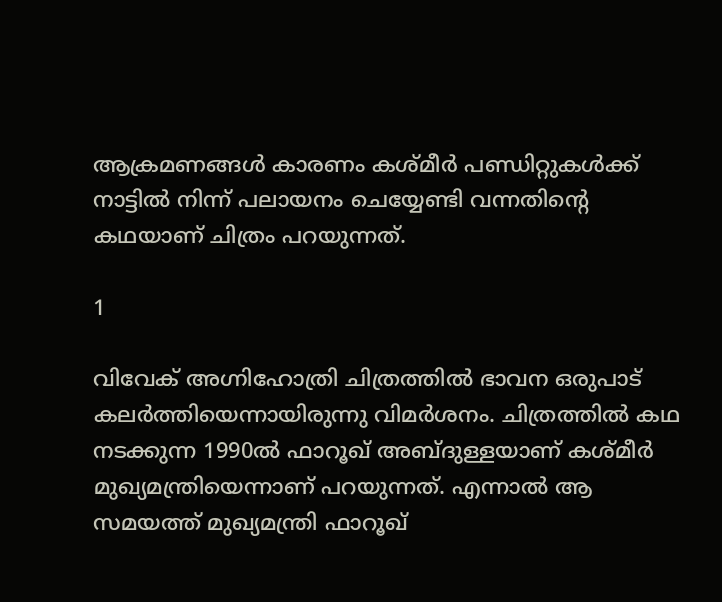ആക്രമണങ്ങള്‍ കാരണം കശ്മീര്‍ പണ്ഡിറ്റുകള്‍ക്ക് നാട്ടില്‍ നിന്ന് പലായനം ചെയ്യേണ്ടി വന്നതിന്റെ കഥയാണ് ചിത്രം പറയുന്നത്.

1

വിവേക് അഗ്നിഹോത്രി ചിത്രത്തില്‍ ഭാവന ഒരുപാട് കലര്‍ത്തിയെന്നായിരുന്നു വിമര്‍ശനം. ചിത്രത്തില്‍ കഥ നടക്കുന്ന 1990ല്‍ ഫാറൂഖ് അബ്ദുള്ളയാണ് കശ്മീര്‍ മുഖ്യമന്ത്രിയെന്നാണ് പറയുന്നത്. എന്നാല്‍ ആ സമയത്ത് മുഖ്യമന്ത്രി ഫാറൂഖ്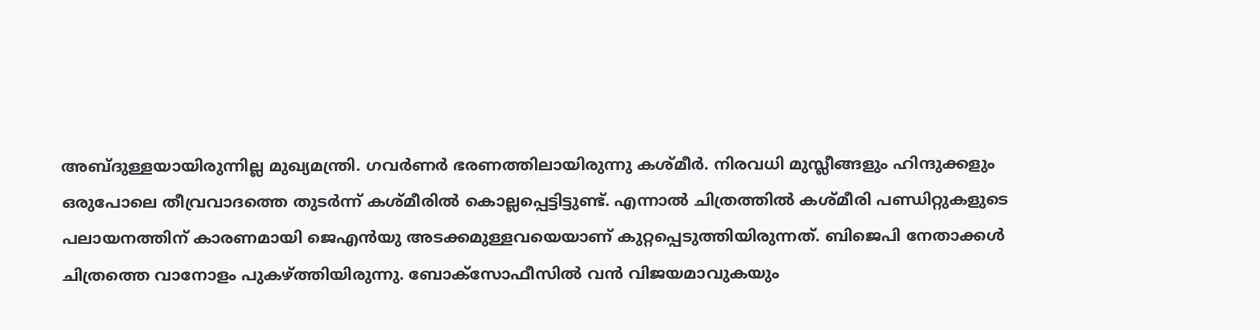അബ്ദുള്ളയായിരുന്നില്ല മുഖ്യമന്ത്രി. ഗവര്‍ണര്‍ ഭരണത്തിലായിരുന്നു കശ്മീര്‍. നിരവധി മുസ്ലീങ്ങളും ഹിന്ദുക്കളും ഒരുപോലെ തീവ്രവാദത്തെ തുടര്‍ന്ന് കശ്മീരില്‍ കൊല്ലപ്പെട്ടിട്ടുണ്ട്. എന്നാല്‍ ചിത്രത്തില്‍ കശ്മീരി പണ്ഡിറ്റുകളുടെ പലായനത്തിന് കാരണമായി ജെഎന്‍യു അടക്കമുള്ളവയെയാണ് കുറ്റപ്പെടുത്തിയിരുന്നത്. ബിജെപി നേതാക്കള്‍ ചിത്രത്തെ വാനോളം പുകഴ്ത്തിയിരുന്നു. ബോക്‌സോഫീസില്‍ വന്‍ വിജയമാവുകയും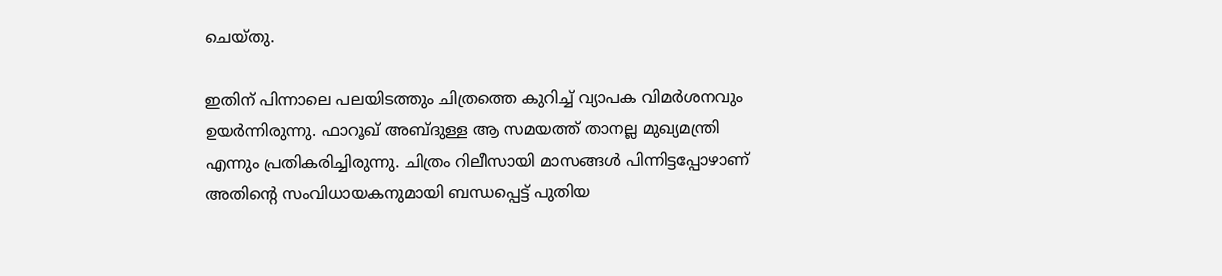ചെയ്തു.

ഇതിന് പിന്നാലെ പലയിടത്തും ചിത്രത്തെ കുറിച്ച് വ്യാപക വിമര്‍ശനവും ഉയര്‍ന്നിരുന്നു. ഫാറൂഖ് അബ്ദുള്ള ആ സമയത്ത് താനല്ല മുഖ്യമന്ത്രി എന്നും പ്രതികരിച്ചിരുന്നു. ചിത്രം റിലീസായി മാസങ്ങള്‍ പിന്നിട്ടപ്പോഴാണ് അതിന്റെ സംവിധായകനുമായി ബന്ധപ്പെട്ട് പുതിയ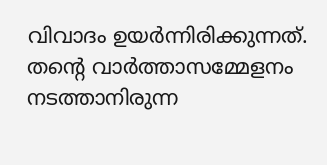വിവാദം ഉയര്‍ന്നിരിക്കുന്നത്. തന്റെ വാര്‍ത്താസമ്മേളനം നടത്താനിരുന്ന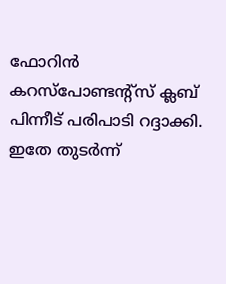ഫോറിന്‍ കറസ്‌പോണ്ടന്റ്‌സ് ക്ലബ് പിന്നീട് പരിപാടി റദ്ദാക്കി. ഇതേ തുടര്‍ന്ന്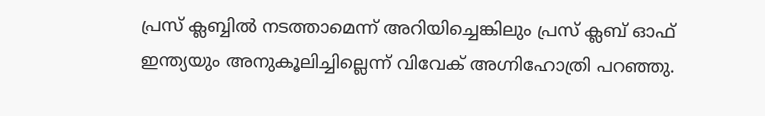പ്രസ് ക്ലബ്ബില്‍ നടത്താമെന്ന് അറിയിച്ചെങ്കിലും പ്രസ് ക്ലബ് ഓഫ് ഇന്ത്യയും അനുകൂലിച്ചില്ലെന്ന് വിവേക് അഗ്നിഹോത്രി പറഞ്ഞു.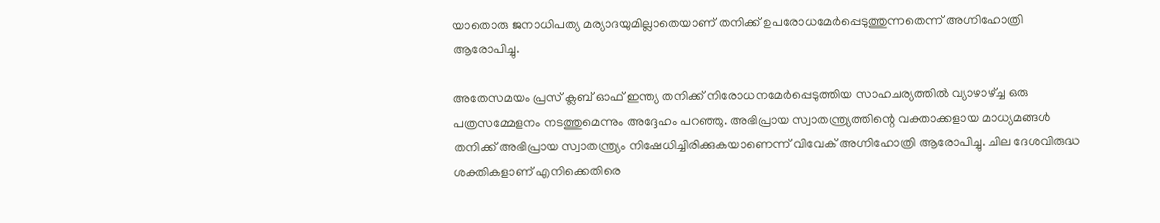യാതൊരു ജനാധിപത്യ മര്യാദയുമില്ലാതെയാണ് തനിക്ക് ഉപരോധമേര്‍പ്പെടുത്തുന്നതെന്ന് അഗ്നിഹോത്രി ആരോപിച്ചു.

അതേസമയം പ്രസ് ക്ലബ് ഓഫ് ഇന്ത്യ തനിക്ക് നിരോധനമേര്‍പ്പെടുത്തിയ സാഹചര്യത്തില്‍ വ്യാഴാഴ്ച്ച ഒരു പത്രസമ്മേളനം നടത്തുമെന്നും അദ്ദേഹം പറഞ്ഞു. അഭിപ്രായ സ്വാതന്ത്ര്യത്തിന്റെ വക്താക്കളായ മാധ്യമങ്ങള്‍ തനിക്ക് അഭിപ്രായ സ്വാതന്ത്ര്യം നിഷേധിച്ചിരിക്കുകയാണെന്ന് വിവേക് അഗ്നിഹോത്രി ആരോപിച്ചു. ചില ദേശവിരുദ്ധ ശക്തികളാണ് എനിക്കെതിരെ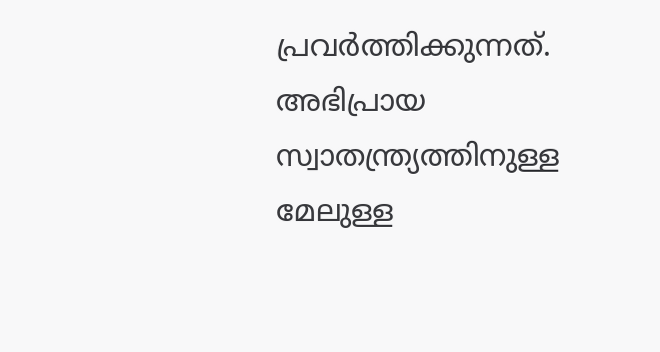പ്രവര്‍ത്തിക്കുന്നത്. അഭിപ്രായ സ്വാതന്ത്ര്യത്തിനുള്ള മേലുള്ള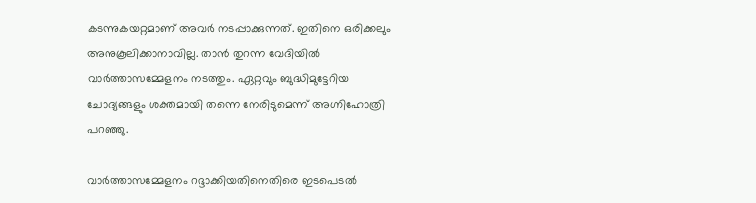കടന്നുകയറ്റമാണ് അവര്‍ നടപ്പാക്കുന്നത്. ഇതിനെ ഒരിക്കലും അനുകൂലിക്കാനാവില്ല. താന്‍ തുറന്ന വേദിയില്‍ വാര്‍ത്താസമ്മേളനം നടത്തും. ഏറ്റവും ബുദ്ധിമുട്ടേറിയ ചോദ്യങ്ങളും ശക്തമായി തന്നെ നേരിടുമെന്ന് അഗ്നിഹോത്രി പറഞ്ഞു.

വാര്‍ത്താസമ്മേളനം റദ്ദാക്കിയതിനെതിരെ ഇടപെടല്‍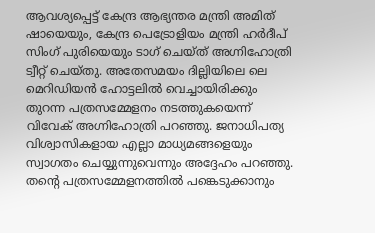ആവശ്യപ്പെട്ട് കേന്ദ്ര ആഭ്യന്തര മന്ത്രി അമിത് ഷായെയും, കേന്ദ്ര പെട്രോളിയം മന്ത്രി ഹര്‍ദീപ് സിംഗ് പുരിയെയും ടാഗ് ചെയ്ത് അഗ്നിഹോത്രി ട്വീറ്റ് ചെയ്തു. അതേസമയം ദില്ലിയിലെ ലെ മെറിഡിയന്‍ ഹോട്ടലില്‍ വെച്ചായിരിക്കും തുറന്ന പത്രസമ്മേളനം നടത്തുകയെന്ന് വിവേക് അഗ്നിഹോത്രി പറഞ്ഞു. ജനാധിപത്യ വിശ്വാസികളായ എല്ലാ മാധ്യമങ്ങളെയും സ്വാഗതം ചെയ്യുന്നുവെന്നും അദ്ദേഹം പറഞ്ഞു. തന്റെ പത്രസമ്മേളനത്തില്‍ പങ്കെടുക്കാനും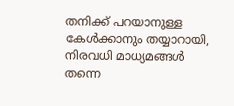തനിക്ക് പറയാനുള്ള കേള്‍ക്കാനും തയ്യാറായി, നിരവധി മാധ്യമങ്ങള്‍ തന്നെ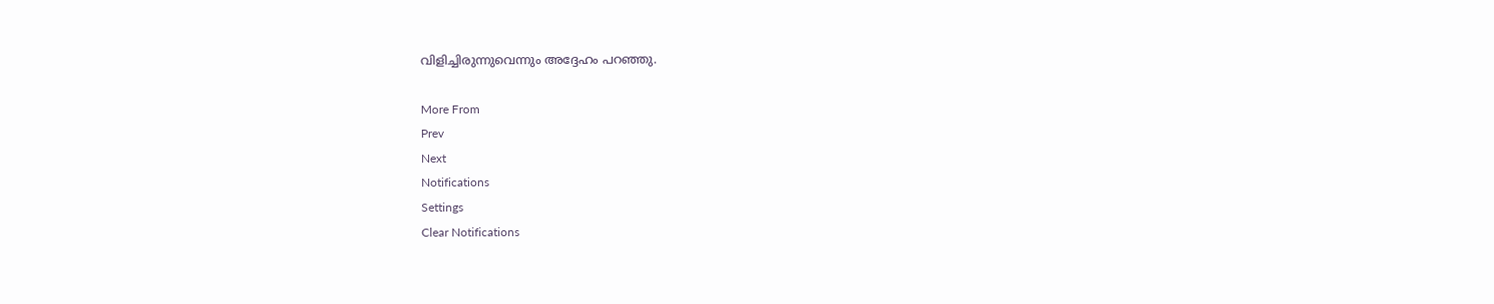വിളിച്ചിരുന്നുവെന്നും അദ്ദേഹം പറഞ്ഞു.

More From
Prev
Next
Notifications
Settings
Clear Notifications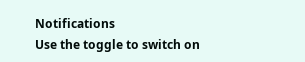Notifications
Use the toggle to switch on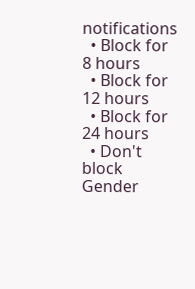notifications
  • Block for 8 hours
  • Block for 12 hours
  • Block for 24 hours
  • Don't block
Gender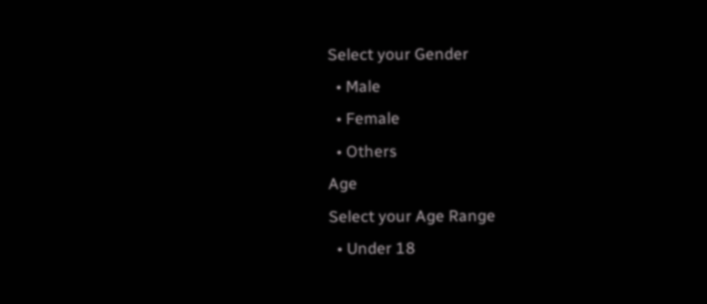Select your Gender
  • Male
  • Female
  • Others
Age
Select your Age Range
  • Under 18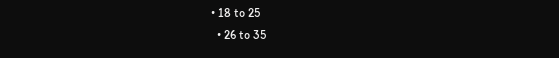• 18 to 25
  • 26 to 35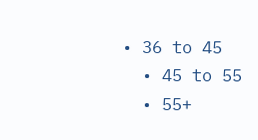• 36 to 45
  • 45 to 55
  • 55+